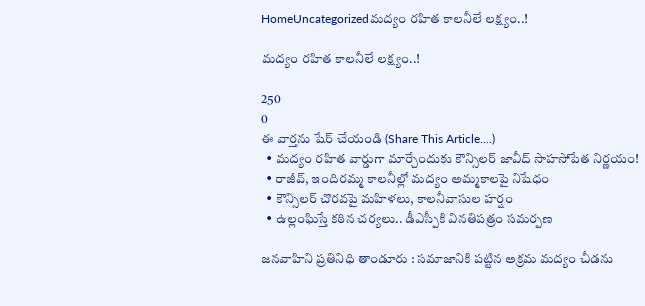HomeUncategorizedమద్యం రహిత కాలనీలే లక్ష్యం..!

మద్యం రహిత కాలనీలే లక్ష్యం..!

250
0
ఈ వార్తను షేర్ చేయండి (Share This Article....)
  • మద్యం రహిత వార్డుగా మార్చేందుకు కౌన్సిలర్ జావీద్ సాహసోపేత నిర్ణయం!
  • రాజీవ్, ఇందిరమ్మ కాలనీల్లో మద్యం అమ్మకాలపై నిషేధం
  • కౌన్సిలర్ చొరవపై మహిళలు, కాలనీవాసుల హర్షం
  • ఉల్లంఘిస్తే కఠిన చర్యలు.. డీఎస్పీకి వినతిపత్రం సమర్పణ

జనవాహిని ప్రతినిధి తాండూరు : సమాజానికి పట్టిన అక్రమ మద్యం చీడను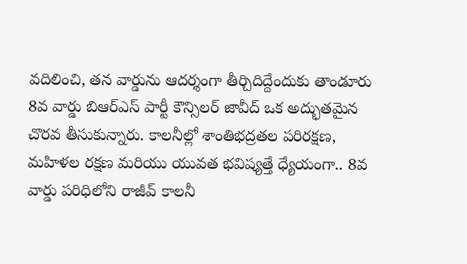వదిలించి, తన వార్డును ఆదర్శంగా తీర్చిదిద్దేందుకు తాండూరు 8వ వార్డు బిఆర్ఎస్ పార్టీ కౌన్సిలర్ జావీద్ ఒక అద్భుతమైన చొరవ తీసుకున్నారు. కాలనీల్లో శాంతిభద్రతల పరిరక్షణ, మహిళల రక్షణ మరియు యువత భవిష్యత్తే ధ్యేయంగా.. 8వ వార్డు పరిధిలోని రాజీవ్ కాలనీ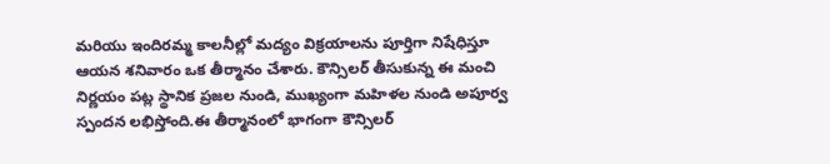మరియు ఇందిరమ్మ కాలనీల్లో మద్యం విక్రయాలను పూర్తిగా నిషేధిస్తూ ఆయన శనివారం ఒక తీర్మానం చేశారు. కౌన్సిలర్ తీసుకున్న ఈ మంచి నిర్ణయం పట్ల స్థానిక ప్రజల నుండి, ముఖ్యంగా మహిళల నుండి అపూర్వ స్పందన లభిస్తోంది.ఈ తీర్మానంలో భాగంగా కౌన్సిలర్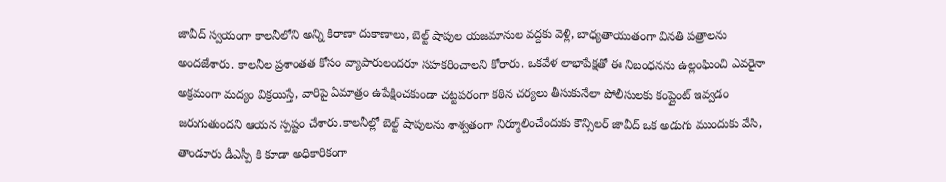జావీద్ స్వయంగా కాలనీలోని అన్ని కిరాణా దుకాణాలు, బెల్ట్ షాపుల యజమానుల వద్దకు వెళ్లి, బాధ్యతాయుతంగా వినతి పత్రాలను అందజేశారు. కాలనీల ప్రశాంతత కోసం వ్యాపారులందరూ సహకరించాలని కోరారు. ఒకవేళ లాభాపేక్షతో ఈ నిబంధనను ఉల్లంఘించి ఎవరైనా అక్రమంగా మద్యం విక్రయిస్తే, వారిపై ఏమాత్రం ఉపేక్షించకుండా చట్టపరంగా కఠిన చర్యలు తీసుకునేలా పోలీసులకు కంప్లైంట్ ఇవ్వడం జరుగుతుందని ఆయన స్పష్టం చేశారు.కాలనీల్లో బెల్ట్ షాపులను శాశ్వతంగా నిర్మూలించేందుకు కౌన్సిలర్ జావీద్ ఒక అడుగు ముందుకు వేసి, తాండూరు డీఎస్పీ కి కూడా అధికారికంగా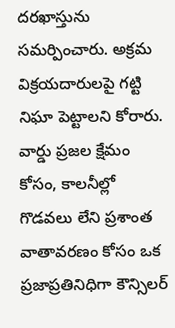దరఖాస్తును సమర్పించారు. అక్రమ విక్రయదారులపై గట్టి నిఘా పెట్టాలని కోరారు. వార్డు ప్రజల క్షేమం కోసం, కాలనీల్లో గొడవలు లేని ప్రశాంత వాతావరణం కోసం ఒక ప్రజాప్రతినిధిగా కౌన్సిలర్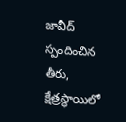జావీద్ స్పందించిన తీరు, క్షేత్రస్థాయిలో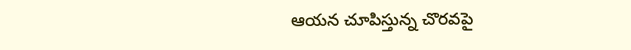ఆయన చూపిస్తున్న చొరవపై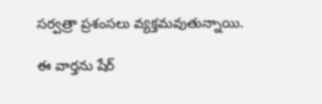సర్వత్రా ప్రశంసలు వ్యక్తమవుతున్నాయి.

ఈ వార్తను షేర్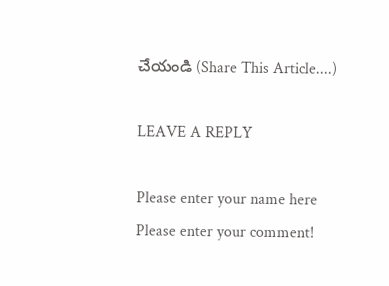చేయండి (Share This Article....)

LEAVE A REPLY

Please enter your name here
Please enter your comment!